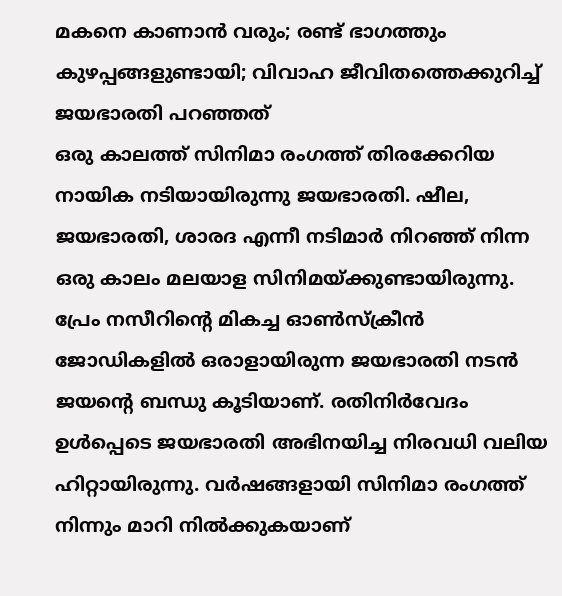മകനെ കാണാൻ വരും; രണ്ട് ഭാഗത്തും കുഴപ്പങ്ങളുണ്ടായി; വിവാഹ ജീവിതത്തെക്കുറിച്ച് ജയഭാരതി പറഞ്ഞത്
ഒരു കാലത്ത് സിനിമാ രംഗത്ത് തിരക്കേറിയ നായിക നടിയായിരുന്നു ജയഭാരതി. ഷീല, ജയഭാരതി, ശാരദ എന്നീ നടിമാർ നിറഞ്ഞ് നിന്ന ഒരു കാലം മലയാള സിനിമയ്ക്കുണ്ടായിരുന്നു. പ്രേം നസീറിന്റെ മികച്ച ഓൺസ്ക്രീൻ ജോഡികളിൽ ഒരാളായിരുന്ന ജയഭാരതി നടൻ ജയന്റെ ബന്ധു കൂടിയാണ്. രതിനിർവേദം ഉൾപ്പെടെ ജയഭാരതി അഭിനയിച്ച നിരവധി വലിയ ഹിറ്റായിരുന്നു. വർഷങ്ങളായി സിനിമാ രംഗത്ത് നിന്നും മാറി നിൽക്കുകയാണ്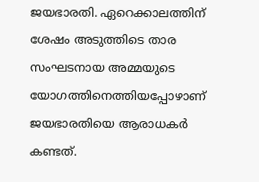ജയഭാരതി. ഏറെക്കാലത്തിന് ശേഷം അടുത്തിടെ താര സംഘടനായ അമ്മയുടെ യോഗത്തിനെത്തിയപ്പോഴാണ് ജയഭാരതിയെ ആരാധകർ കണ്ടത്.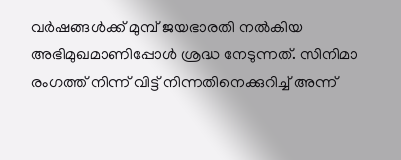വർഷങ്ങൾക്ക് മുമ്പ് ജയഭാരതി നൽകിയ അഭിമുഖമാണിപ്പോൾ ശ്രദ്ധ നേടുന്നത്. സിനിമാ രംഗത്ത് നിന്ന് വിട്ട് നിന്നതിനെക്കുറിച്ച് അന്ന്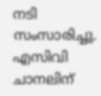നടി സംസാരിച്ചു. എസിവി ചാനലിന്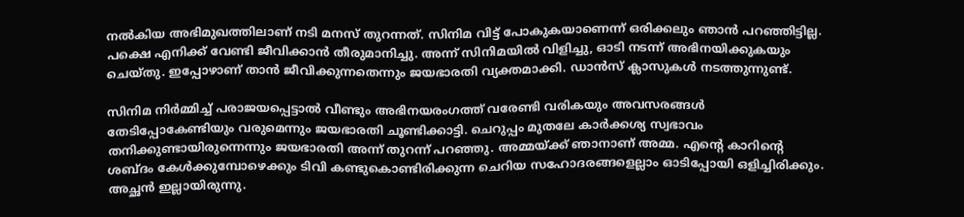നൽകിയ അഭിമുഖത്തിലാണ് നടി മനസ് തുറന്നത്. സിനിമ വിട്ട് പോകുകയാണെന്ന് ഒരിക്കലും ഞാൻ പറഞ്ഞിട്ടില്ല. പക്ഷെ എനിക്ക് വേണ്ടി ജീവിക്കാൻ തീരുമാനിച്ചു. അന്ന് സിനിമയിൽ വിളിച്ചു, ഓടി നടന്ന് അഭിനയിക്കുകയും ചെയ്തു. ഇപ്പോഴാണ് താൻ ജീവിക്കുന്നതെന്നും ജയഭാരതി വ്യക്തമാക്കി. ഡാൻസ് ക്ലാസുകൾ നടത്തുന്നുണ്ട്.

സിനിമ നിർമ്മിച്ച് പരാജയപ്പെട്ടാൽ വീണ്ടും അഭിനയരംഗത്ത് വരേണ്ടി വരികയും അവസരങ്ങൾ തേടിപ്പോകേണ്ടിയും വരുമെന്നും ജയഭാരതി ചൂണ്ടിക്കാട്ടി. ചെറുപ്പം മുതലേ കാർക്കശ്യ സ്വഭാവം തനിക്കുണ്ടായിരുന്നെന്നും ജയഭാരതി അന്ന് തുറന്ന് പറഞ്ഞു. അമ്മയ്ക്ക് ഞാനാണ് അമ്മ. എന്റെ കാറിന്റെ ശബ്ദം കേൾക്കുമ്പോഴെക്കും ടിവി കണ്ടുകൊണ്ടിരിക്കുന്ന ചെറിയ സഹോദരങ്ങളെല്ലാം ഓടിപ്പോയി ഒളിച്ചിരിക്കും. അച്ഛൻ ഇല്ലായിരുന്നു.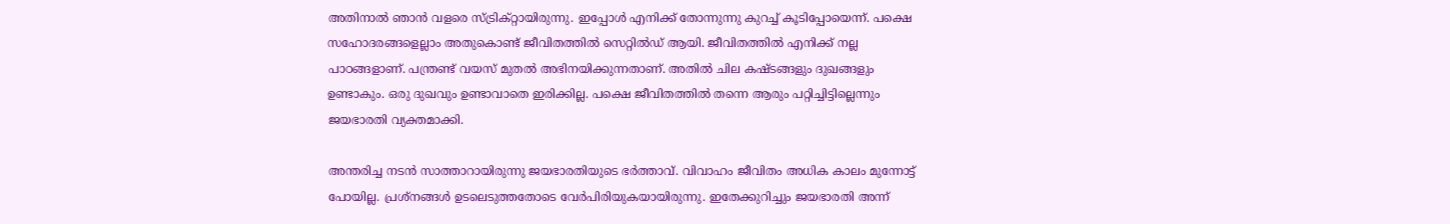അതിനാൽ ഞാൻ വളരെ സ്ട്രിക്റ്റായിരുന്നു. ഇപ്പോൾ എനിക്ക് തോന്നുന്നു കുറച്ച് കൂടിപ്പോയെന്ന്. പക്ഷെ സഹോദരങ്ങളെല്ലാം അതുകൊണ്ട് ജീവിതത്തിൽ സെറ്റിൽഡ് ആയി. ജീവിതത്തിൽ എനിക്ക് നല്ല പാഠങ്ങളാണ്. പന്ത്രണ്ട് വയസ് മുതൽ അഭിനയിക്കുന്നതാണ്. അതിൽ ചില കഷ്ടങ്ങളും ദുഖങ്ങളും ഉണ്ടാകും. ഒരു ദുഖവും ഉണ്ടാവാതെ ഇരിക്കില്ല. പക്ഷെ ജീവിതത്തിൽ തന്നെ ആരും പറ്റിച്ചിട്ടില്ലെന്നും ജയഭാരതി വ്യക്തമാക്കി.

അന്തരിച്ച നടൻ സാത്താറായിരുന്നു ജയഭാരതിയുടെ ഭർത്താവ്. വിവാഹം ജീവിതം അധിക കാലം മുന്നോട്ട് പോയില്ല. പ്രശ്നങ്ങൾ ഉടലെടുത്തതോടെ വേർപിരിയുകയായിരുന്നു. ഇതേക്കുറിച്ചും ജയഭാരതി അന്ന്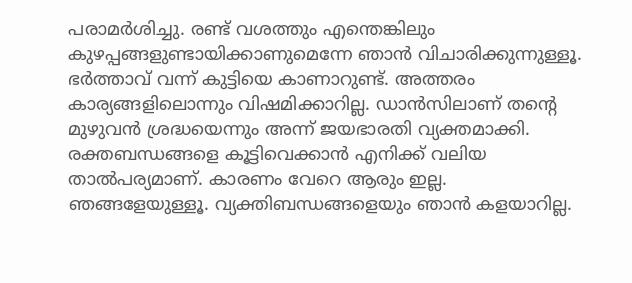പരാമർശിച്ചു. രണ്ട് വശത്തും എന്തെങ്കിലും കുഴപ്പങ്ങളുണ്ടായിക്കാണുമെന്നേ ഞാൻ വിചാരിക്കുന്നുള്ളൂ. ഭർത്താവ് വന്ന് കുട്ടിയെ കാണാറുണ്ട്. അത്തരം കാര്യങ്ങളിലൊന്നും വിഷമിക്കാറില്ല. ഡാൻസിലാണ് തന്റെ മുഴുവൻ ശ്രദ്ധയെന്നും അന്ന് ജയഭാരതി വ്യക്തമാക്കി.
രക്തബന്ധങ്ങളെ കൂട്ടിവെക്കാൻ എനിക്ക് വലിയ താൽപര്യമാണ്. കാരണം വേറെ ആരും ഇല്ല. ഞങ്ങളേയുള്ളൂ. വ്യക്തിബന്ധങ്ങളെയും ഞാൻ കളയാറില്ല.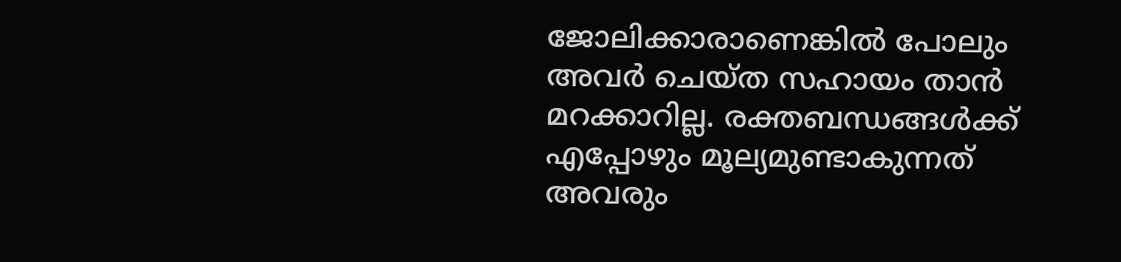ജോലിക്കാരാണെങ്കിൽ പോലും അവർ ചെയ്ത സഹായം താൻ മറക്കാറില്ല. രക്തബന്ധങ്ങൾക്ക് എപ്പോഴും മൂല്യമുണ്ടാകുന്നത് അവരും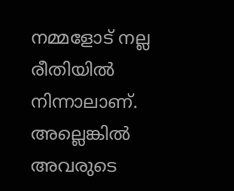നമ്മളോട് നല്ല രീതിയിൽ നിന്നാലാണ്. അല്ലെങ്കിൽ അവരുടെ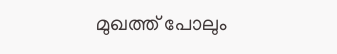മുഖത്ത് പോലും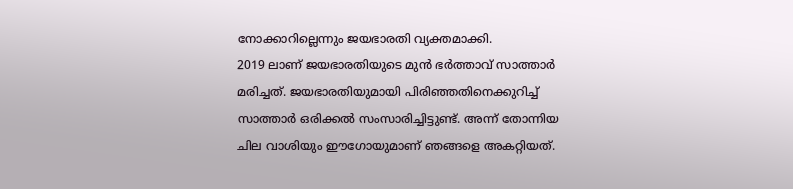നോക്കാറില്ലെന്നും ജയഭാരതി വ്യക്തമാക്കി.
2019 ലാണ് ജയഭാരതിയുടെ മുൻ ഭർത്താവ് സാത്താർ മരിച്ചത്. ജയഭാരതിയുമായി പിരിഞ്ഞതിനെക്കുറിച്ച് സാത്താർ ഒരിക്കൽ സംസാരിച്ചിട്ടുണ്ട്. അന്ന് തോന്നിയ ചില വാശിയും ഈഗോയുമാണ് ഞങ്ങളെ അകറ്റിയത്.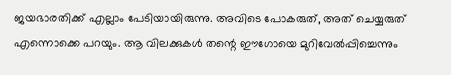ജയഭാരതിക്ക് എല്ലാം പേടിയായിരുന്നു. അവിടെ പോകരുത്, അത് ചെയ്യരുത് എന്നൊക്കെ പറയും. ആ വിലക്കുകൾ തന്റെ ഈഗോയെ മുറിവേൽപ്പിച്ചെന്നും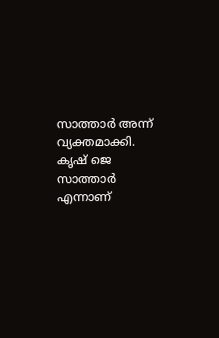സാത്താർ അന്ന് വ്യക്തമാക്കി. കൃഷ് ജെ സാത്താർ എന്നാണ്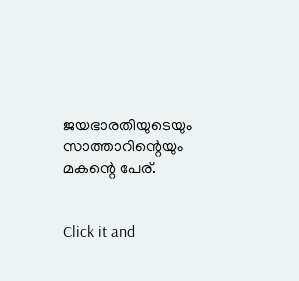ജയഭാരതിയുടെയും സാത്താറിന്റെയും മകന്റെ പേര്.


Click it and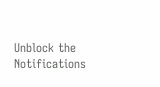Unblock the Notifications